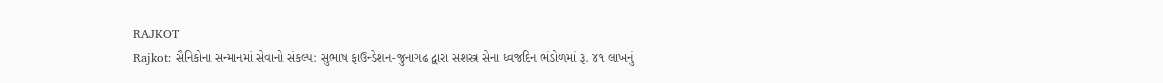RAJKOT
Rajkot: સૈનિકોના સન્માનમાં સેવાનો સંકલ્પ: સુભાષ ફાઉન્ડેશન-જુનાગઢ દ્વારા સશસ્ત્ર સેના ધ્વજદિન ભંડોળમાં રૂ. ૪૧ લાખનું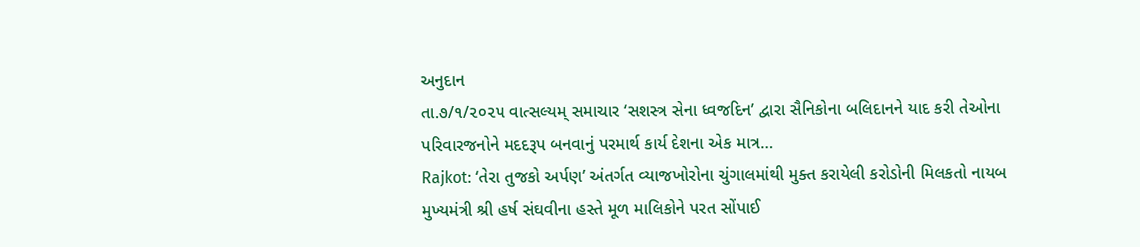અનુદાન
તા.૭/૧/૨૦૨૫ વાત્સલ્યમ્ સમાચાર ‘સશસ્ત્ર સેના ધ્વજદિન’ દ્વારા સૈનિકોના બલિદાનને યાદ કરી તેઓના પરિવારજનોને મદદરૂપ બનવાનું પરમાર્થ કાર્ય દેશના એક માત્ર…
Rajkot: ‘તેરા તુજકો અર્પણ’ અંતર્ગત વ્યાજખોરોના ચુંગાલમાંથી મુક્ત કરાયેલી કરોડોની મિલકતો નાયબ મુખ્યમંત્રી શ્રી હર્ષ સંઘવીના હસ્તે મૂળ માલિકોને પરત સોંપાઈ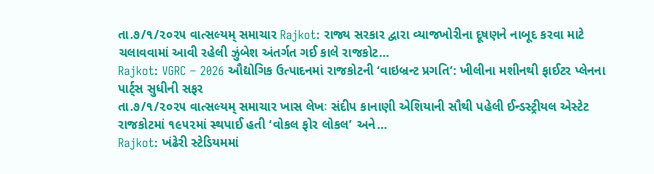તા.૭/૧/૨૦૨૫ વાત્સલ્યમ્ સમાચાર Rajkot: રાજ્ય સરકાર દ્વારા વ્યાજખોરીના દૂષણને નાબૂદ કરવા માટે ચલાવવામાં આવી રહેલી ઝુંબેશ અંતર્ગત ગઈ કાલે રાજકોટ…
Rajkot: VGRC – 2026 ઔદ્યોગિક ઉત્પાદનમાં રાજકોટની ‘વાઇબ્રન્ટ પ્રગતિ’: ખીલીના મશીનથી ફાઈટર પ્લેનના પાર્ટ્સ સુધીની સફર
તા.૭/૧/૨૦૨૫ વાત્સલ્યમ્ સમાચાર ખાસ લેખઃ સંદીપ કાનાણી એશિયાની સૌથી પહેલી ઈન્ડસ્ટ્રીયલ એસ્ટેટ રાજકોટમાં ૧૯૫૨માં સ્થપાઈ હતી ‘વોકલ ફોર લોકલ’ અને…
Rajkot: ખંઢેરી સ્ટેડિયમમાં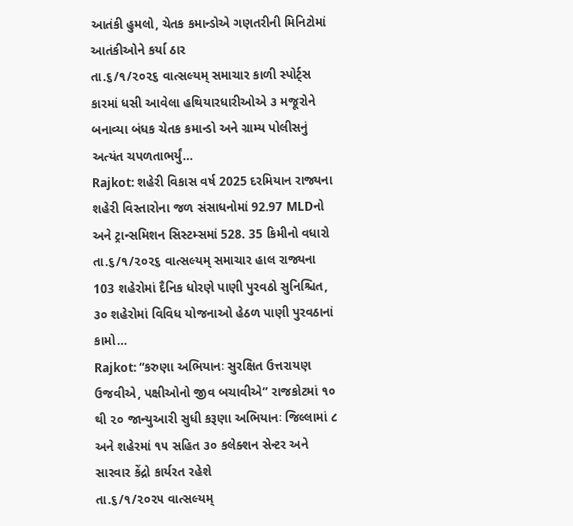આતંકી હુમલો, ચેતક કમાન્ડોએ ગણતરીની મિનિટોમાં આતંકીઓને કર્યા ઠાર
તા.૬/૧/૨૦૨૬ વાત્સલ્યમ્ સમાચાર કાળી સ્પોર્ટ્સ કારમાં ધસી આવેલા હથિયારધારીઓએ ૩ મજૂરોને બનાવ્યા બંધક ચેતક કમાન્ડો અને ગ્રામ્ય પોલીસનું અત્યંત ચપળતાભર્યું…
Rajkot: શહેરી વિકાસ વર્ષ 2025 દરમિયાન રાજ્યના શહેરી વિસ્તારોના જળ સંસાધનોમાં 92.97 MLDનો અને ટ્રાન્સમિશન સિસ્ટમ્સમાં 528. 35 કિમીનો વધારો
તા.૬/૧/૨૦૨૬ વાત્સલ્યમ્ સમાચાર હાલ રાજ્યના 103 શહેરોમાં દૈનિક ધોરણે પાણી પુરવઠો સુનિશ્ચિત, ૩૦ શહેરોમાં વિવિધ યોજનાઓ હેઠળ પાણી પુરવઠાનાં કામો…
Rajkot: “કરુણા અભિયાનઃ સુરક્ષિત ઉત્તરાયણ ઉજવીએ, પક્ષીઓનો જીવ બચાવીએ” રાજકોટમાં ૧૦ થી ૨૦ જાન્યુઆરી સુધી કરૂણા અભિયાનઃ જિલ્લામાં ૮ અને શહેરમાં ૧૫ સહિત ૩૦ કલેક્શન સેન્ટર અને સારવાર કેંદ્રો કાર્યરત રહેશે
તા.૬/૧/૨૦૨૫ વાત્સલ્યમ્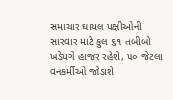સમાચાર ઘાયલ પક્ષીઓની સારવાર માટે કુલ ૬૧ તબીબો ખડેપગે હાજર રહેશે, ૫૦ જેટલા વનકર્મીઓ જોડાશે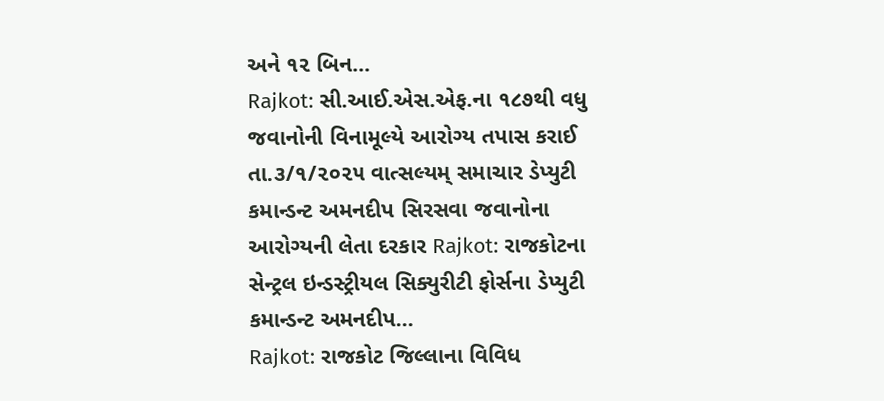અને ૧૨ બિન…
Rajkot: સી.આઈ.એસ.એફ.ના ૧૮૭થી વધુ જવાનોની વિનામૂલ્યે આરોગ્ય તપાસ કરાઈ
તા.૩/૧/૨૦૨૫ વાત્સલ્યમ્ સમાચાર ડેપ્યુટી કમાન્ડન્ટ અમનદીપ સિરસવા જવાનોના આરોગ્યની લેતા દરકાર Rajkot: રાજકોટના સેન્ટ્રલ ઇન્ડસ્ટ્રીયલ સિક્યુરીટી ફોર્સના ડેપ્યુટી કમાન્ડન્ટ અમનદીપ…
Rajkot: રાજકોટ જિલ્લાના વિવિધ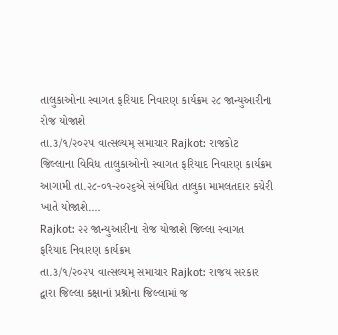તાલુકાઓના સ્વાગત ફરિયાદ નિવારણ કાર્યક્રમ ૨૮ જાન્યુઆરીના રોજ યોજાશે
તા.૩/૧/૨૦૨૫ વાત્સલ્યમ્ સમાચાર Rajkot: રાજકોટ જિલ્લાના વિવિધ તાલુકાઓનો સ્વાગત ફરિયાદ નિવારણ કાર્યક્રમ આગામી તા.૨૮-૦૧-૨૦૨૬એ સંબંધિત તાલુકા મામલતદાર કચેરી ખાતે યોજાશે.…
Rajkot: ૨૨ જાન્યુઆરીના રોજ યોજાશે જિલ્લા સ્વાગત ફરિયાદ નિવારણ કાર્યક્રમ
તા.૩/૧/૨૦૨૫ વાત્સલ્યમ્ સમાચાર Rajkot: રાજય સરકાર દ્વારા જિલ્લા કક્ષાનાં પ્રશ્નોના જિલ્લામાં જ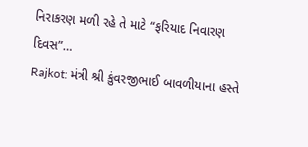નિરાકરણ મળી રહે તે માટે “ફરિયાદ નિવારણ દિવસ”…
Rajkot: મંત્રી શ્રી કુંવરજીભાઈ બાવળીયાના હસ્તે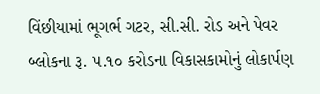વિંછીયામાં ભૂગર્ભ ગટર, સી.સી. રોડ અને પેવર બ્લોકના રૂ. ૫.૧૦ કરોડના વિકાસકામોનું લોકાર્પણ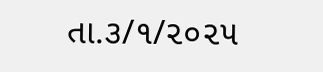તા.૩/૧/૨૦૨૫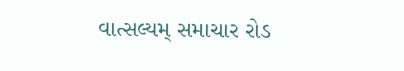વાત્સલ્યમ્ સમાચાર રોડ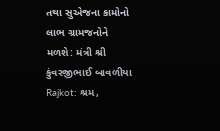તથા સુએજના કામોનો લાભ ગ્રામજનોને મળશે: મંત્રી શ્રી કુંવરજીભાઈ બાવળીયા Rajkot: શ્રમ,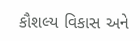કૌશલ્ય વિકાસ અને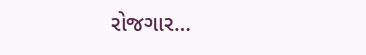રોજગાર…